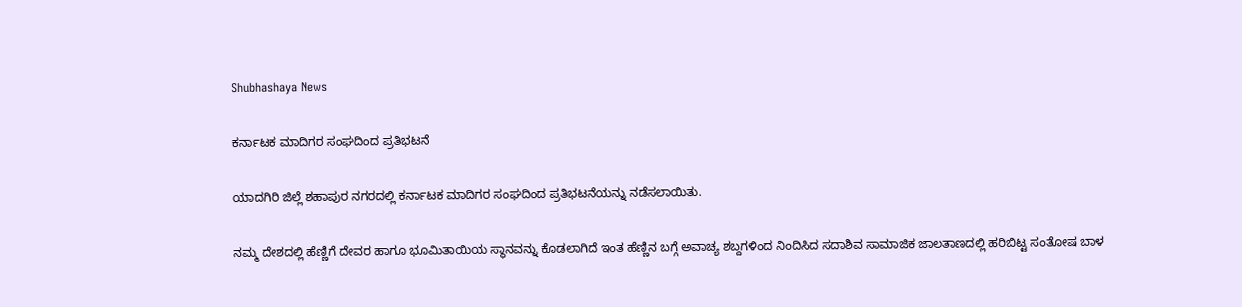Shubhashaya News

ಕರ್ನಾಟಕ ಮಾದಿಗರ ಸಂಘದಿಂದ ಪ್ರತಿಭಟನೆ

ಯಾದಗಿರಿ ಜಿಲ್ಲೆ ಶಹಾಪುರ ನಗರದಲ್ಲಿ ಕರ್ನಾಟಕ ಮಾದಿಗರ ಸಂಘದಿಂದ ಪ್ರತಿಭಟನೆಯನ್ನು ನಡೆಸಲಾಯಿತು.

ನಮ್ಮ ದೇಶದಲ್ಲಿ ಹೆಣ್ಣಿಗೆ ದೇವರ ಹಾಗೂ ಭೂಮಿತಾಯಿಯ ಸ್ಥಾನವನ್ನು ಕೊಡಲಾಗಿದೆ ಇಂತ ಹೆಣ್ಣಿನ ಬಗ್ಗೆ ಅವಾಚ್ಯ ಶಬ್ದಗಳಿಂದ ನಿಂದಿಸಿದ ಸದಾಶಿವ ಸಾಮಾಜಿಕ ಜಾಲತಾಣದಲ್ಲಿ ಹರಿಬಿಟ್ಟ ಸಂತೋಷ ಬಾಳ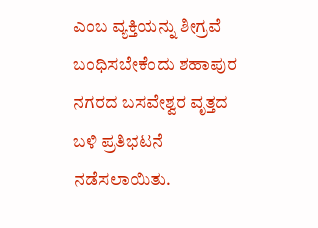ಎಂಬ ವ್ಯಕ್ತಿಯನ್ನು ಶೀಗ್ರವೆ ಬಂಧಿಸಬೇಕೆಂದು ಶಹಾಪುರ ನಗರದ ಬಸವೇಶ್ವರ ವೃತ್ತದ ಬಳಿ ಪ್ರತಿಭಟನೆ ನಡೆಸಲಾಯಿತು.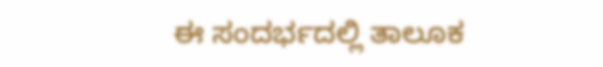ಈ ಸಂದರ್ಭದಲ್ಲಿ ತಾಲೂಕ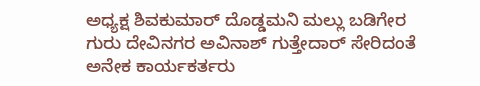ಅಧ್ಯಕ್ಷ ಶಿವಕುಮಾರ್ ದೊಡ್ಡಮನಿ ಮಲ್ಲು ಬಡಿಗೇರ ಗುರು ದೇವಿನಗರ ಅವಿನಾಶ್ ಗುತ್ತೇದಾರ್ ಸೇರಿದಂತೆ ಅನೇಕ ಕಾರ್ಯಕರ್ತರು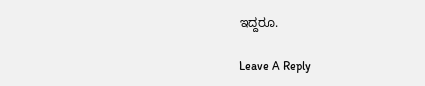ಇದ್ದರೂ.

Leave A Reply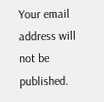Your email address will not be published.